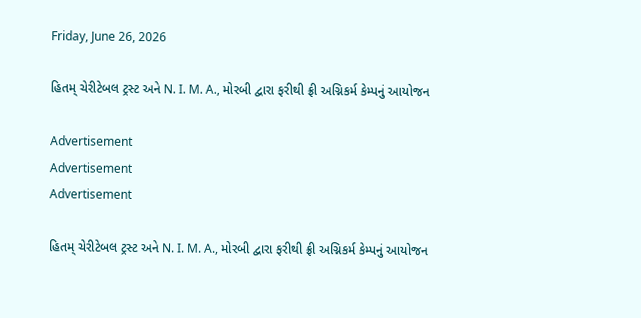Friday, June 26, 2026

હિતમ્ ચેરીટેબલ ટ્રસ્ટ અને N. I. M. A., મોરબી દ્વારા ફરીથી ફ્રી અગ્નિકર્મ કેમ્પનું આયોજન

Advertisement
Advertisement
Advertisement

હિતમ્ ચેરીટેબલ ટ્રસ્ટ અને N. I. M. A., મોરબી દ્વારા ફરીથી ફ્રી અગ્નિકર્મ કેમ્પનું આયોજન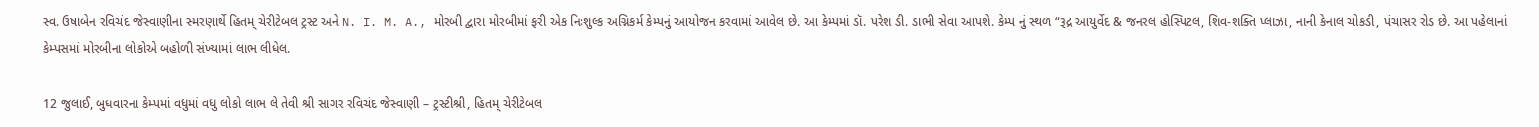સ્વ. ઉષાબેન રવિચંદ જેસ્વાણીના સ્મરણાર્થે હિતમ્ ચેરીટેબલ ટ્રસ્ટ અને N. I. M. A., મોરબી દ્વારા મોરબીમાં ફરી એક નિઃશુલ્ક અગ્નિકર્મ કેમ્પનું આયોજન કરવામાં આવેલ છે. આ કેમ્પમાં ડૉ. પરેશ ડી. ડાભી સેવા આપશે. કેમ્પ નું સ્થળ “રૂદ્ર આયુર્વેદ & જનરલ હોસ્પિટલ, શિવ-શક્તિ પ્લાઝા, નાની કેનાલ ચોકડી, પંચાસર રોડ છે. આ પહેલાનાં કેમ્પસમાં મોરબીના લોકોએ બહોળી સંખ્યામાં લાભ લીધેલ.

12 જુલાઈ, બુધવારના કેમ્પમાં વધુમાં વધુ લોકો લાભ લે તેવી શ્રી સાગર રવિચંદ જેસ્વાણી – ટ્રસ્ટીશ્રી, હિતમ્ ચેરીટેબલ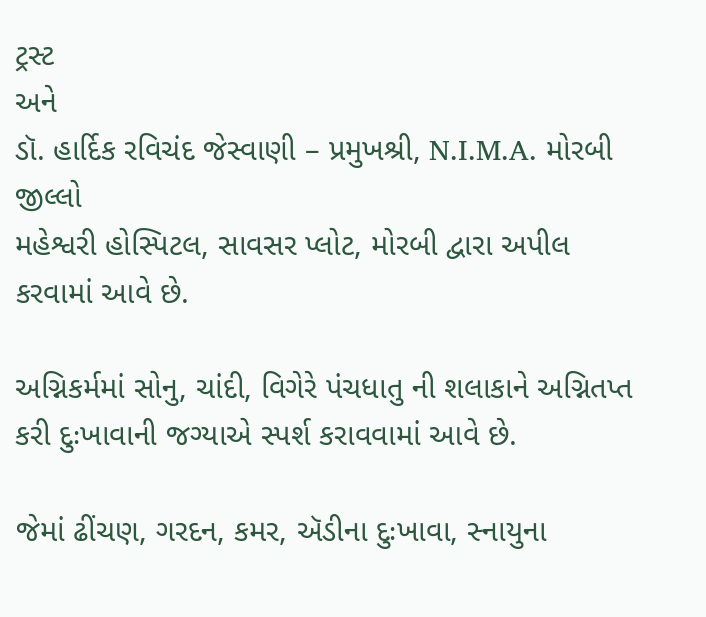ટ્રસ્ટ
અને
ડૉ. હાર્દિક રવિચંદ જેસ્વાણી – પ્રમુખશ્રી, N.I.M.A. મોરબી જીલ્લો
મહેશ્વરી હોસ્પિટલ, સાવસર પ્લોટ, મોરબી દ્વારા અપીલ કરવામાં આવે છે.

અગ્નિકર્મમાં સોનુ, ચાંદી, વિગેરે પંચધાતુ ની શલાકાને અગ્નિતપ્ત કરી દુઃખાવાની જગ્યાએ સ્પર્શ કરાવવામાં આવે છે.

જેમાં ઢીંચણ, ગરદન, કમર, ઍડીના દુઃખાવા, સ્નાયુના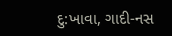દુ:ખાવા, ગાદી-નસ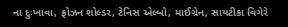ના દુઃખાવા, ફ્રોઝન શોલ્ડર, ટેનિસ એલ્બો, માઈગ્રેન, સાયટીકા વિગેરે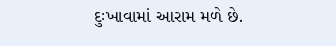દુઃખાવામાં આરામ મળે છે.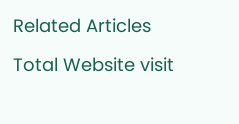Related Articles

Total Website visit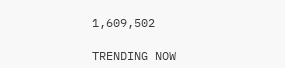1,609,502

TRENDING NOW